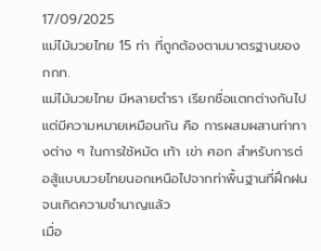17/09/2025
แม่ไม้มวยไทย 15 ท่า ที่ถูกต้องตามมาตรฐานของ กกท.
แม่ไม้มวยไทย มีหลายตำรา เรียกชื่อแตกต่างกันไป แต่มีความหมายเหมือนกัน คือ การผสมผสานท่าทางต่าง ๆ ในการใช้หมัด เท้า เข่า ศอก สำหรับการต่อสู้แบบมวยไทยนอกเหนือไปจากท่าพื้นฐานที่ฝึกฝนจนเกิดความชำนาญแล้ว
เมื่อ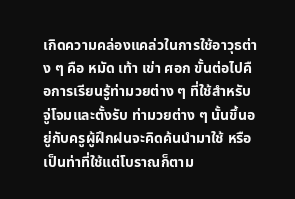เกิดความคล่องแคล่วในการใช้อาวุธต่าง ๆ คือ หมัด เท้า เข่า ศอก ขั้นต่อไปคือการเรียนรู้ท่ามวยต่าง ๆ ที่ใช้สำหรับจู่โจมและตั้งรับ ท่ามวยต่าง ๆ นั้นขึ้นอยู่กับครูผู้ฝึกฝนจะคิดค้นนำมาใช้ หรือเป็นท่าที่ใช้แต่โบราณก็ตาม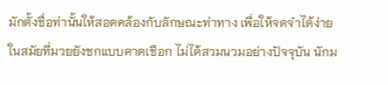มักตั้งชื่อท่านั้นให้สอดคล้องกับลักษณะท่าทาง เพื่อให้จดจำได้ง่าย
ในสมัยที่มวยยังชกแบบคาดเชือก ไม่ได้สวมนวมอย่างปัจจุบัน นักม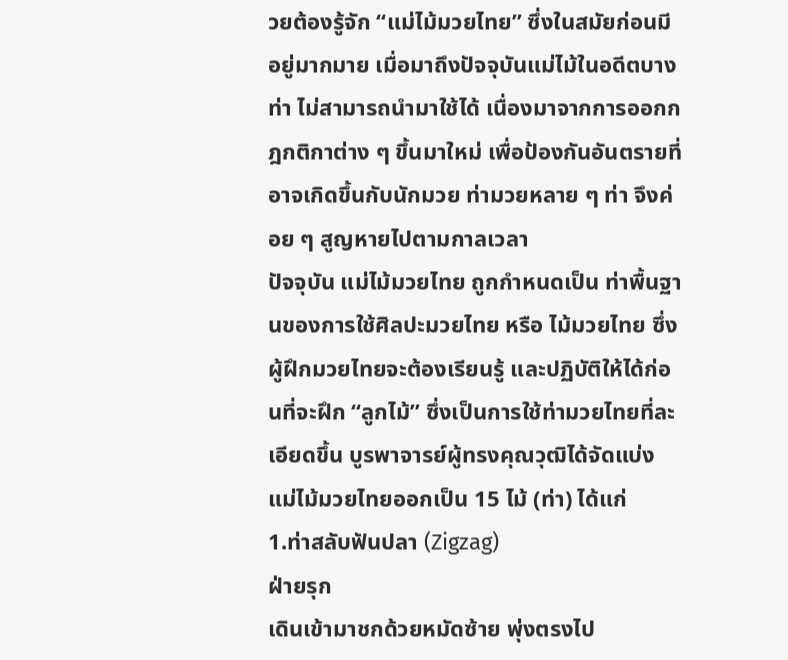วยต้องรู้จัก “แม่ไม้มวยไทย” ซึ่งในสมัยก่อนมีอยู่มากมาย เมื่อมาถึงปัจจุบันแม่ไม้ในอดีตบางท่า ไม่สามารถนำมาใช้ได้ เนื่องมาจากการออกกฎกติกาต่าง ๆ ขึ้นมาใหม่ เพื่อป้องกันอันตรายที่อาจเกิดขึ้นกับนักมวย ท่ามวยหลาย ๆ ท่า จึงค่อย ๆ สูญหายไปตามกาลเวลา
ปัจจุบัน แม่ไม้มวยไทย ถูกกำหนดเป็น ท่าพื้นฐานของการใช้ศิลปะมวยไทย หรือ ไม้มวยไทย ซึ่งผู้ฝึกมวยไทยจะต้องเรียนรู้ และปฏิบัติให้ได้ก่อนที่จะฝึก “ลูกไม้” ซึ่งเป็นการใช้ท่ามวยไทยที่ละเอียดขึ้น บูรพาจารย์ผู้ทรงคุณวุฒิได้จัดแบ่งแม่ไม้มวยไทยออกเป็น 15 ไม้ (ท่า) ได้แก่
1.ท่าสลับฟันปลา (Zigzag)
ฝ่ายรุก
เดินเข้ามาชกด้วยหมัดซ้าย พุ่งตรงไป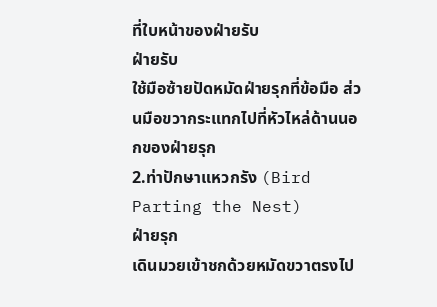ที่ใบหน้าของฝ่ายรับ
ฝ่ายรับ
ใช้มือซ้ายปัดหมัดฝ่ายรุกที่ข้อมือ ส่วนมือขวากระแทกไปที่หัวไหล่ด้านนอกของฝ่ายรุก
2.ท่าปักษาแหวกรัง (Bird Parting the Nest)
ฝ่ายรุก
เดินมวยเข้าชกด้วยหมัดขวาตรงไป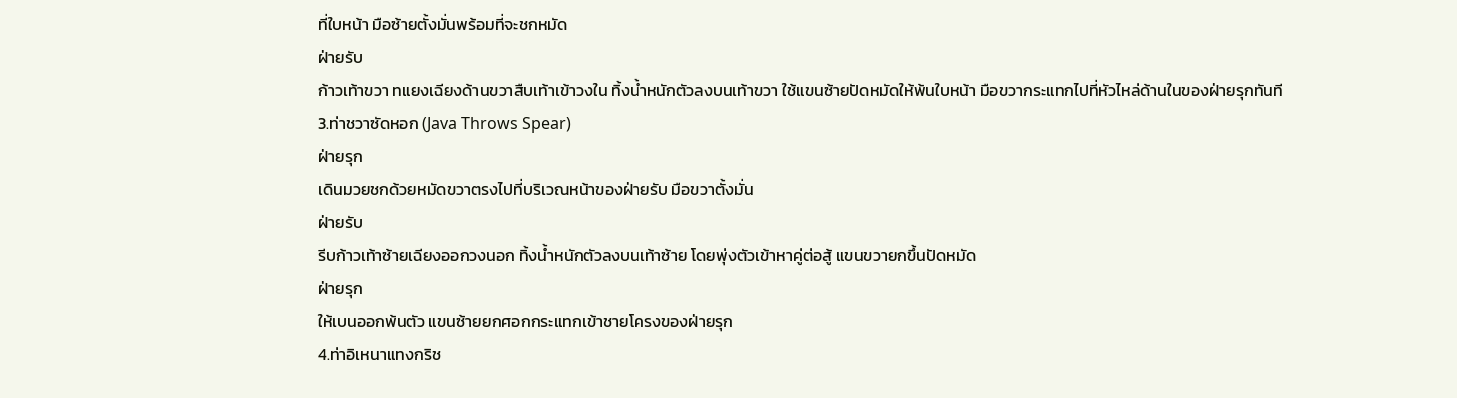ที่ใบหน้า มือซ้ายตั้งมั่นพร้อมที่จะชกหมัด
ฝ่ายรับ
ก้าวเท้าขวา ทแยงเฉียงด้านขวาสืบเท้าเข้าวงใน ทิ้งน้ำหนักตัวลงบนเท้าขวา ใช้แขนซ้ายปัดหมัดให้พ้นใบหน้า มือขวากระแทกไปที่หัวไหล่ด้านในของฝ่ายรุกทันที
3.ท่าชวาซัดหอก (Java Throws Spear)
ฝ่ายรุก
เดินมวยชกด้วยหมัดขวาตรงไปที่บริเวณหน้าของฝ่ายรับ มือขวาตั้งมั่น
ฝ่ายรับ
รีบก้าวเท้าซ้ายเฉียงออกวงนอก ทิ้งน้ำหนักตัวลงบนเท้าซ้าย โดยพุ่งตัวเข้าหาคู่ต่อสู้ แขนขวายกขึ้นปัดหมัด
ฝ่ายรุก
ให้เบนออกพ้นตัว แขนซ้ายยกศอกกระแทกเข้าชายโครงของฝ่ายรุก
4.ท่าอิเหนาแทงกริช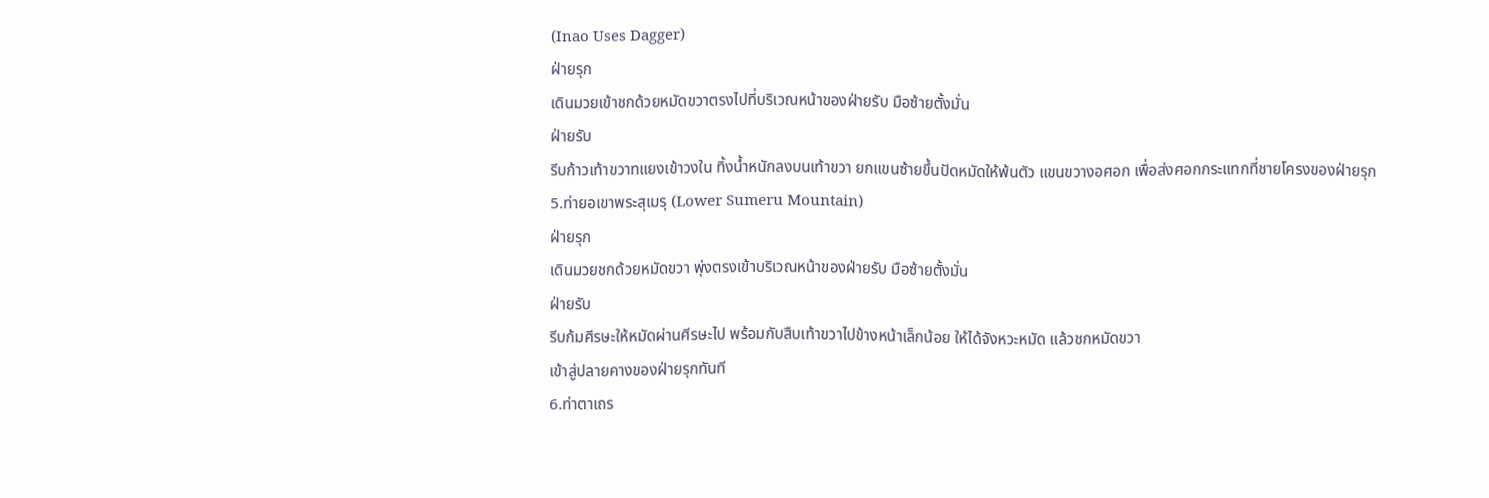(Inao Uses Dagger)
ฝ่ายรุก
เดินมวยเข้าชกด้วยหมัดขวาตรงไปที่บริเวณหน้าของฝ่ายรับ มือซ้ายตั้งมั่น
ฝ่ายรับ
รีบก้าวเท้าขวาทแยงเข้าวงใน ทิ้งน้ำหนักลงบนเท้าขวา ยกแขนซ้ายขึ้นปัดหมัดให้พ้นตัว แขนขวางอศอก เพื่อส่งศอกกระแทกที่ชายโครงของฝ่ายรุก
5.ท่ายอเขาพระสุเมรุ (Lower Sumeru Mountain)
ฝ่ายรุก
เดินมวยชกด้วยหมัดขวา พุ่งตรงเข้าบริเวณหน้าของฝ่ายรับ มือซ้ายตั้งมั่น
ฝ่ายรับ
รีบก้มศีรษะให้หมัดผ่านศีรษะไป พร้อมกับสืบเท้าขวาไปข้างหน้าเล็กน้อย ให้ได้จังหวะหมัด แล้วชกหมัดขวา
เข้าสู่ปลายคางของฝ่ายรุกทันที
6.ท่าตาเถร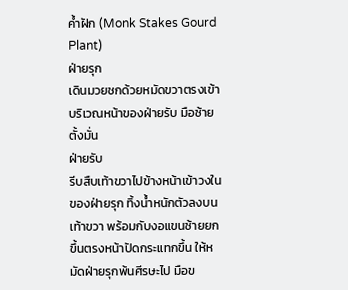ค้ำฝัก (Monk Stakes Gourd Plant)
ฝ่ายรุก
เดินมวยชกด้วยหมัดขวาตรงเข้าบริเวณหน้าของฝ่ายรับ มือซ้ายตั้งมั่น
ฝ่ายรับ
รีบสืบเท้าขวาไปข้างหน้าเข้าวงในของฝ่ายรุก ทิ้งน้ำหนักตัวลงบนเท้าขวา พร้อมกับงอแขนซ้ายยกขึ้นตรงหน้าปัดกระแทกขึ้น ให้หมัดฝ่ายรุกพ้นศีรษะไป มือข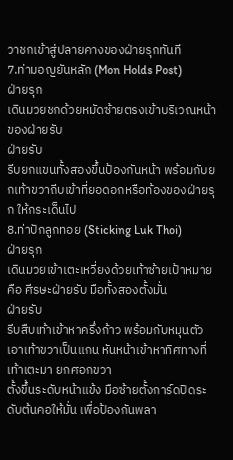วาชกเข้าสู่ปลายคางของฝ่ายรุกทันที
7.ท่ามอญยันหลัก (Mon Holds Post)
ฝ่ายรุก
เดินมวยชกด้วยหมัดซ้ายตรงเข้าบริเวณหน้าของฝ่ายรับ
ฝ่ายรับ
รีบยกแขนทั้งสองขึ้นป้องกันหน้า พร้อมกับยกเท้าขวาถีบเข้าที่ยอดอกหรือท้องของฝ่ายรุก ให้กระเด็นไป
8.ท่าปักลูกทอย (Sticking Luk Thoi)
ฝ่ายรุก
เดินมวยเข้าเตะเหวี่ยงด้วยเท้าซ้ายเป้าหมายคือ ศีรษะฝ่ายรับ มือทั้งสองตั้งมั่น
ฝ่ายรับ
รีบสืบเท้าเข้าหาครึ่งก้าว พร้อมกับหมุนตัว เอาเท้าขวาเป็นแกน หันหน้าเข้าหาทิศทางที่เท้าเตะมา ยกศอกขวา
ตั้งขึ้นระดับหน้าแข้ง มือซ้ายตั้งการ์ดปิดระดับต้นคอให้มั่น เพื่อป้องกันพลา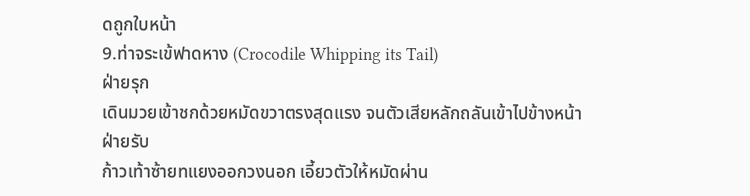ดถูกใบหน้า
9.ท่าจระเข้ฟาดหาง (Crocodile Whipping its Tail)
ฝ่ายรุก
เดินมวยเข้าชกด้วยหมัดขวาตรงสุดแรง จนตัวเสียหลักถลันเข้าไปข้างหน้า
ฝ่ายรับ
ก้าวเท้าซ้ายทแยงออกวงนอก เอี้ยวตัวให้หมัดผ่าน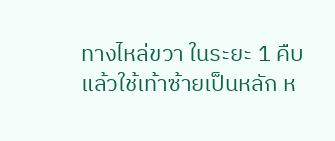ทางไหล่ขวา ในระยะ 1 คืบ แล้วใช้เท้าซ้ายเป็นหลัก ห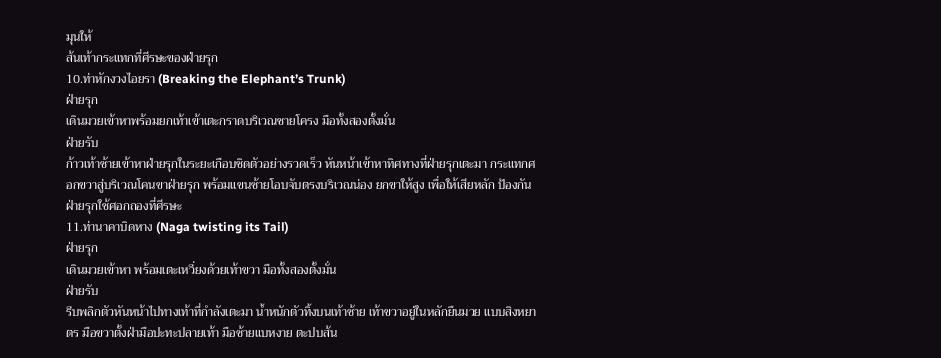มุนให้
ส้นเท้ากระแทกที่ศีรษะของฝ่ายรุก
10.ท่าหักงวงไอยรา (Breaking the Elephant’s Trunk)
ฝ่ายรุก
เดินมวยเข้าหาพร้อมยกเท้าเข้าเตะกราดบริเวณชายโครง มือทั้งสองตั้งมั่น
ฝ่ายรับ
ก้าวเท้าซ้ายเข้าหาฝ่ายรุกในระยะเกือบชิดตัวอย่างรวดเร็ว หันหน้าเข้าหาทิศทางที่ฝ่ายรุกเตะมา กระแทกศอกขวาสู่บริเวณโคนขาฝ่ายรุก พร้อมแขนซ้ายโอบจับตรงบริเวณน่อง ยกขาให้สูง เพื่อให้เสียหลัก ป้องกันฝ่ายรุกใช้ศอกถองที่ศีรษะ
11.ท่านาคาบิดหาง (Naga twisting its Tail)
ฝ่ายรุก
เดินมวยเข้าหา พร้อมเตะเหวี่ยงด้วยเท้าขวา มือทั้งสองตั้งมั่น
ฝ่ายรับ
รีบพลิกตัวหันหน้าไปทางเท้าที่กำลังเตะมา น้ำหนักตัวทิ้งบนเท้าซ้าย เท้าขวาอยู่ในหลักยืนมวย แบบสิงหยาตร มือขวาตั้งฝ่ามือปะทะปลายเท้า มือซ้ายแบหงาย ตะปบส้น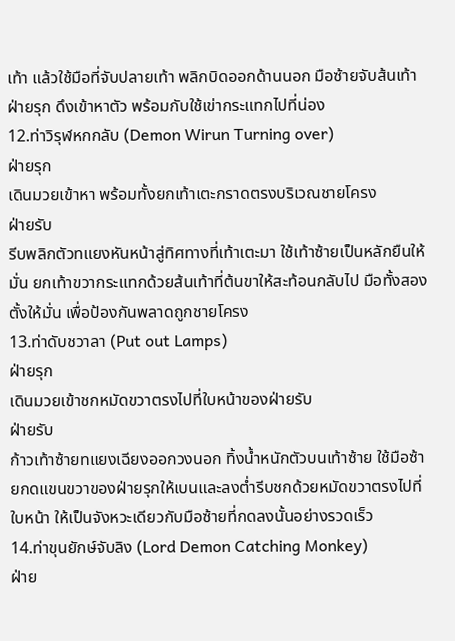เท้า แล้วใช้มือที่จับปลายเท้า พลิกบิดออกด้านนอก มือซ้ายจับส้นเท้าฝ่ายรุก ดึงเข้าหาตัว พร้อมกับใช้เข่ากระแทกไปที่น่อง
12.ท่าวิรุฬหกกลับ (Demon Wirun Turning over)
ฝ่ายรุก
เดินมวยเข้าหา พร้อมทั้งยกเท้าเตะกราดตรงบริเวณชายโครง
ฝ่ายรับ
รีบพลิกตัวทแยงหันหน้าสู่ทิศทางที่เท้าเตะมา ใช้เท้าซ้ายเป็นหลักยืนให้มั่น ยกเท้าขวากระแทกด้วยส้นเท้าที่ต้นขาให้สะท้อนกลับไป มือทั้งสองตั้งให้มั่น เพื่อป้องกันพลาดถูกชายโครง
13.ท่าดับชวาลา (Put out Lamps)
ฝ่ายรุก
เดินมวยเข้าชกหมัดขวาตรงไปที่ใบหน้าของฝ่ายรับ
ฝ่ายรับ
ก้าวเท้าซ้ายทแยงเฉียงออกวงนอก ทิ้งน้ำหนักตัวบนเท้าซ้าย ใช้มือซ้ายกดแขนขวาของฝ่ายรุกให้เบนและลงต่ำรีบชกด้วยหมัดขวาตรงไปที่ใบหน้า ให้เป็นจังหวะเดียวกับมือซ้ายที่กดลงนั้นอย่างรวดเร็ว
14.ท่าขุนยักษ์จับลิง (Lord Demon Catching Monkey)
ฝ่าย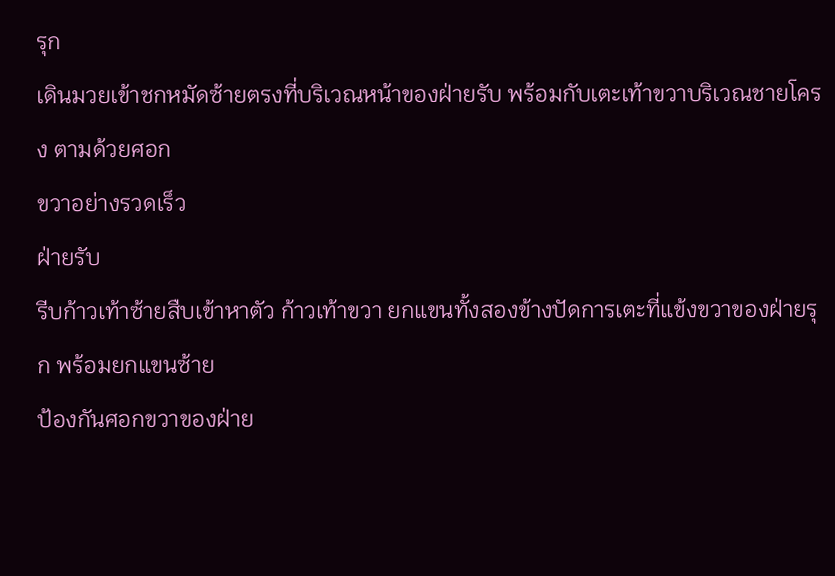รุก
เดินมวยเข้าชกหมัดซ้ายตรงที่บริเวณหน้าของฝ่ายรับ พร้อมกับเตะเท้าขวาบริเวณชายโครง ตามด้วยศอก
ขวาอย่างรวดเร็ว
ฝ่ายรับ
รีบก้าวเท้าซ้ายสืบเข้าหาตัว ก้าวเท้าขวา ยกแขนทั้งสองข้างปัดการเตะที่แข้งขวาของฝ่ายรุก พร้อมยกแขนซ้าย
ป้องกันศอกขวาของฝ่าย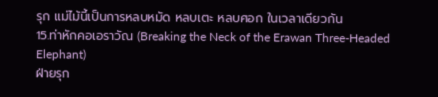รุก แม่ไม้นี้เป็นการหลบหมัด หลบเตะ หลบศอก ในเวลาเดียวกัน
15.ท่าหักคอเอราวัณ (Breaking the Neck of the Erawan Three-Headed Elephant)
ฝ่ายรุก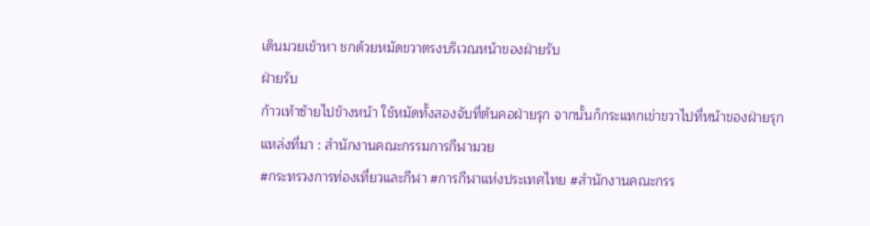เดินมวยเข้าหา ชกด้วยหมัดขวาตรงบริเวณหน้าของฝ่ายรับ
ฝ่ายรับ
ก้าวเท้าซ้ายไปข้างหน้า ใช้หมัดทั้งสองจับที่ต้นคอฝ่ายรุก จากนั้นก็กระแทกเข่าขวาไปที่หน้าของฝ่ายรุก
แหล่งที่มา : สำนักงานคณะกรรมการกีฬามวย
#กระทรวงการท่องเที่ยวและกีฬา #การกีฬาแห่งประเทศไทย #สำนักงานคณะกรร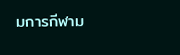มการกีฬาม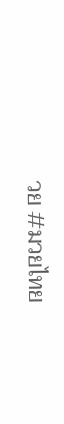วย #มวยไทย